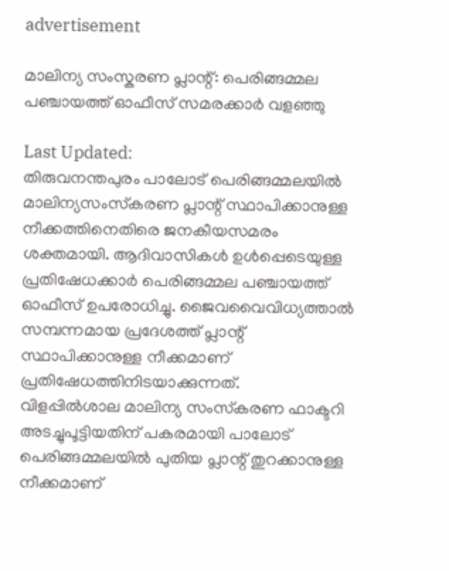advertisement

മാലിന്യ സംസ്കരണ പ്ലാന്റ്: പെരിങ്ങമ്മല പഞ്ചായത്ത് ഓഫീസ് സമരക്കാർ വളഞ്ഞു

Last Updated:
തിരുവനന്തപുരം പാലോട് പെരിങ്ങമ്മലയില്‍ മാലിന്യസംസ്‌കരണ പ്ലാന്റ് സ്ഥാപിക്കാനുള്ള നീക്കത്തിനെതിരെ ജനകീയസമരം ശക്തമായി. ആദിവാസികള്‍ ഉള്‍പ്പെടെയുള്ള പ്രതിഷേധക്കാര്‍ പെരിങ്ങമ്മല പഞ്ചായത്ത് ഓഫീസ് ഉപരോധിച്ചു. ജൈവവൈവിധ്യത്താല്‍ സമ്പന്നമായ പ്രദേശത്ത് പ്ലാന്റ് സ്ഥാപിക്കാനുള്ള നീക്കമാണ് പ്രതിഷേധത്തിനിടയാക്കുന്നത്.
വിളപ്പില്‍ശാല മാലിന്യ സംസ്‌കരണ ഫാക്ടറി അടച്ചുപൂട്ടിയതിന് പകരമായി പാലോട് പെരിങ്ങമ്മലയില്‍ പുതിയ പ്ലാന്റ് തുറക്കാനുള്ള നീക്കമാണ്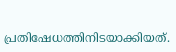പ്രതിഷേധത്തിനിടയാക്കിയത്.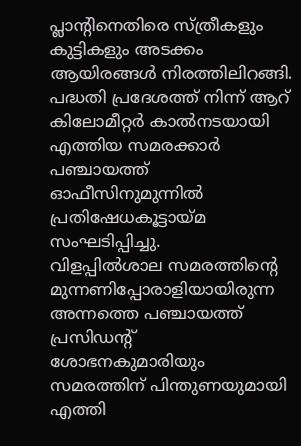പ്ലാന്റിനെതിരെ സ്ത്രീകളും കുട്ടികളും അടക്കം ആയിരങ്ങള്‍ നിരത്തിലിറങ്ങി. പദ്ധതി പ്രദേശത്ത് നിന്ന് ആറ് കിലോമീറ്റര്‍ കാല്‍നടയായി എത്തിയ സമരക്കാര്‍ പഞ്ചായത്ത് ഓഫീസിനുമുന്നില്‍ പ്രതിഷേധകൂട്ടായ്മ സംഘടിപ്പിച്ചു.
വിളപ്പില്‍ശാല സമരത്തിന്റെ മുന്നണിപ്പോരാളിയായിരുന്ന അന്നത്തെ പഞ്ചായത്ത് പ്രസിഡന്റ് ശോഭനകുമാരിയും സമരത്തിന് പിന്തുണയുമായി എത്തി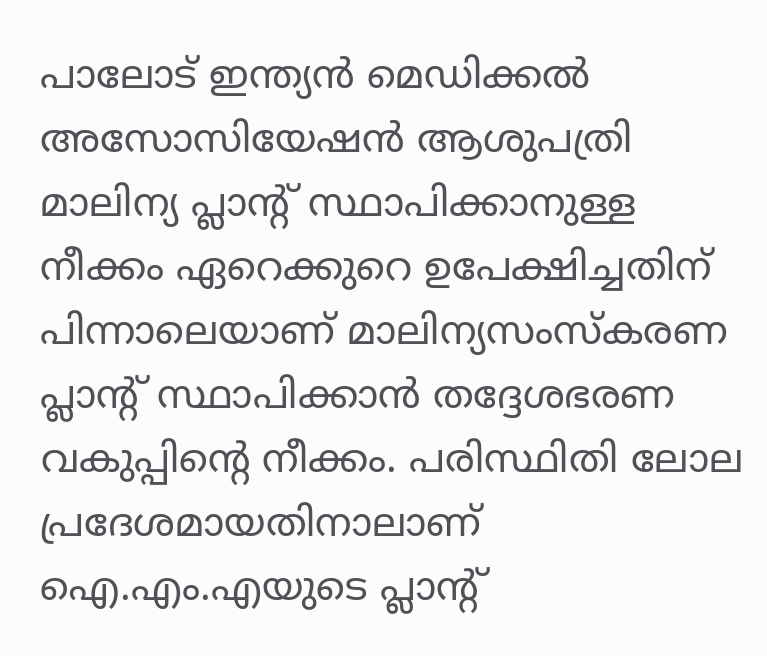പാലോട് ഇന്ത്യന്‍ മെഡിക്കല്‍ അസോസിയേഷന്‍ ആശുപത്രി മാലിന്യ പ്ലാന്റ് സ്ഥാപിക്കാനുള്ള നീക്കം ഏറെക്കുറെ ഉപേക്ഷിച്ചതിന് പിന്നാലെയാണ് മാലിന്യസംസ്‌കരണ പ്ലാന്റ് സ്ഥാപിക്കാന്‍ തദ്ദേശഭരണ വകുപ്പിന്റെ നീക്കം. പരിസ്ഥിതി ലോല പ്രദേശമായതിനാലാണ് ഐ.എം.എയുടെ പ്ലാന്റ്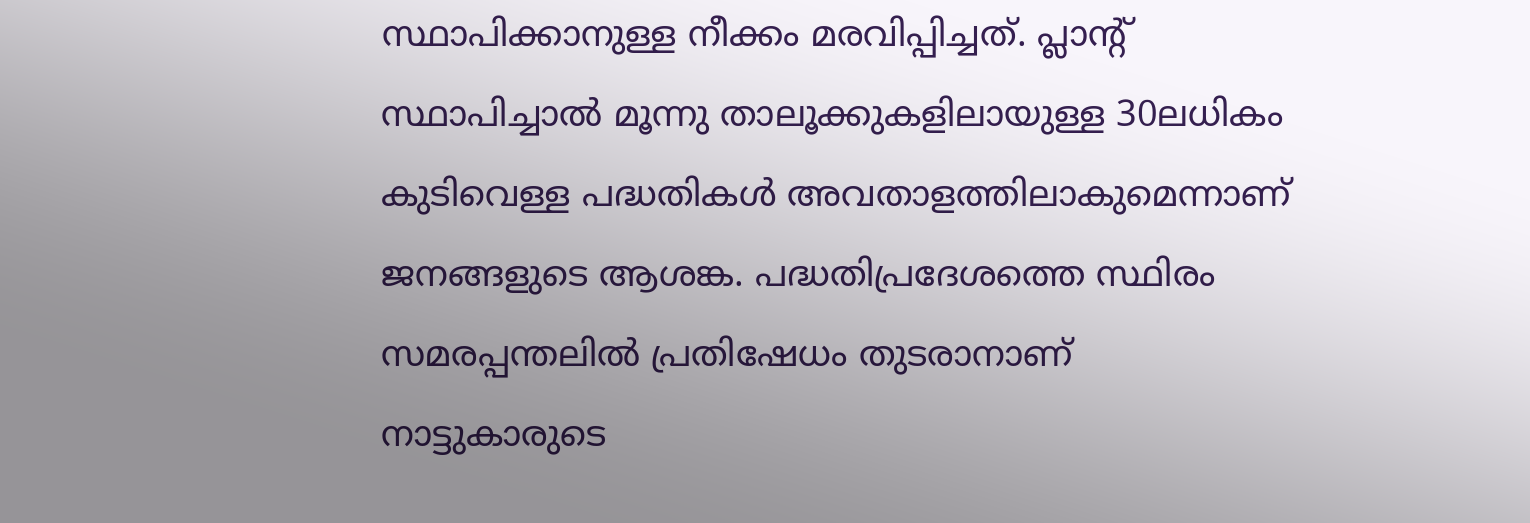സ്ഥാപിക്കാനുള്ള നീക്കം മരവിപ്പിച്ചത്. പ്ലാന്റ് സ്ഥാപിച്ചാല്‍ മൂന്നു താലൂക്കുകളിലായുള്ള 30ലധികം കുടിവെള്ള പദ്ധതികള്‍ അവതാളത്തിലാകുമെന്നാണ് ജനങ്ങളുടെ ആശങ്ക. പദ്ധതിപ്രദേശത്തെ സ്ഥിരം സമരപ്പന്തലില്‍ പ്രതിഷേധം തുടരാനാണ് നാട്ടുകാരുടെ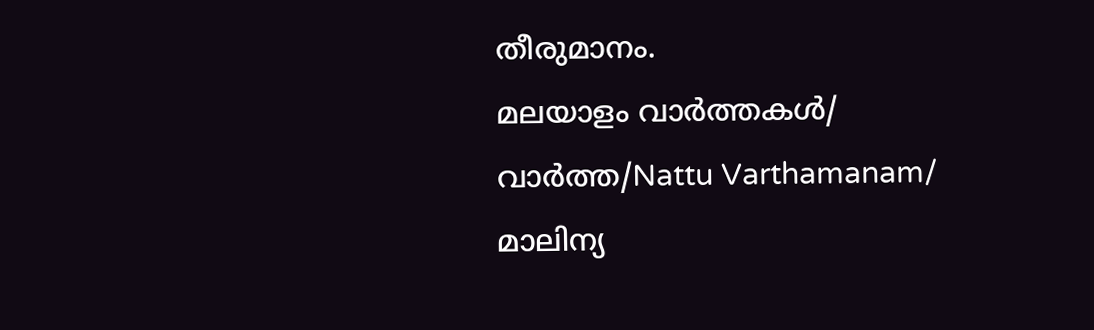തീരുമാനം.
മലയാളം വാർത്തകൾ/ വാർത്ത/Nattu Varthamanam/
മാലിന്യ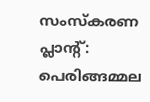സംസ്കരണ പ്ലാന്റ്: പെരിങ്ങമ്മല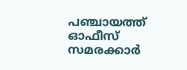പഞ്ചായത്ത് ഓഫീസ് സമരക്കാർ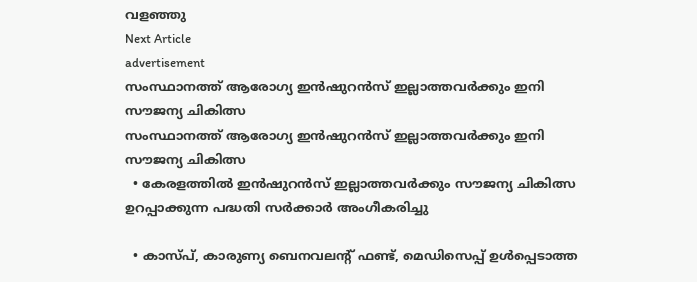വളഞ്ഞു
Next Article
advertisement
സംസ്ഥാനത്ത് ആരോഗ്യ ഇൻഷുറൻസ് ഇല്ലാത്തവർക്കും ഇനി സൗജന്യ ചികിത്സ
സംസ്ഥാനത്ത് ആരോഗ്യ ഇൻഷുറൻസ് ഇല്ലാത്തവർക്കും ഇനി സൗജന്യ ചികിത്സ
  • കേരളത്തില്‍ ഇന്‍ഷുറന്‍സ് ഇല്ലാത്തവര്‍ക്കും സൗജന്യ ചികിത്സ ഉറപ്പാക്കുന്ന പദ്ധതി സര്‍ക്കാര്‍ അംഗീകരിച്ചു

  • കാസ്പ്, കാരുണ്യ ബെനവലന്റ് ഫണ്ട്, മെഡിസെപ്പ് ഉള്‍പ്പെടാത്ത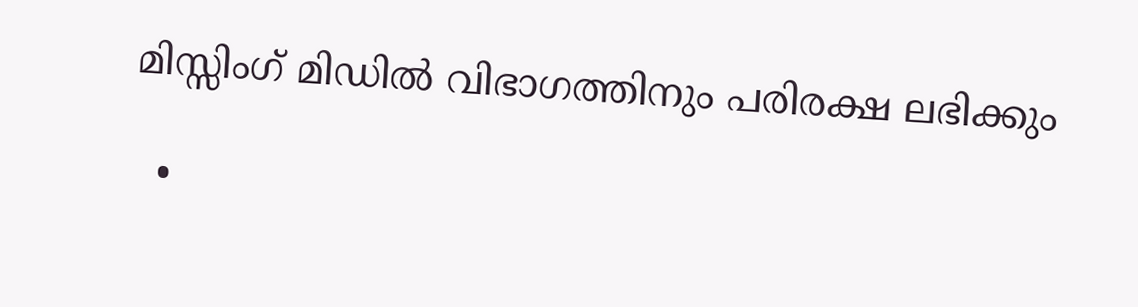മിസ്സിംഗ് മിഡില്‍ വിഭാഗത്തിനും പരിരക്ഷ ലഭിക്കും

  •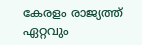കേരളം രാജ്യത്ത് ഏറ്റവും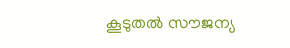കൂടുതല്‍ സൗജന്യ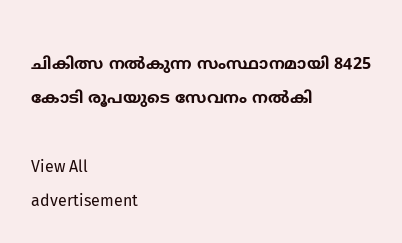ചികിത്സ നല്‍കുന്ന സംസ്ഥാനമായി 8425 കോടി രൂപയുടെ സേവനം നല്‍കി

View All
advertisement